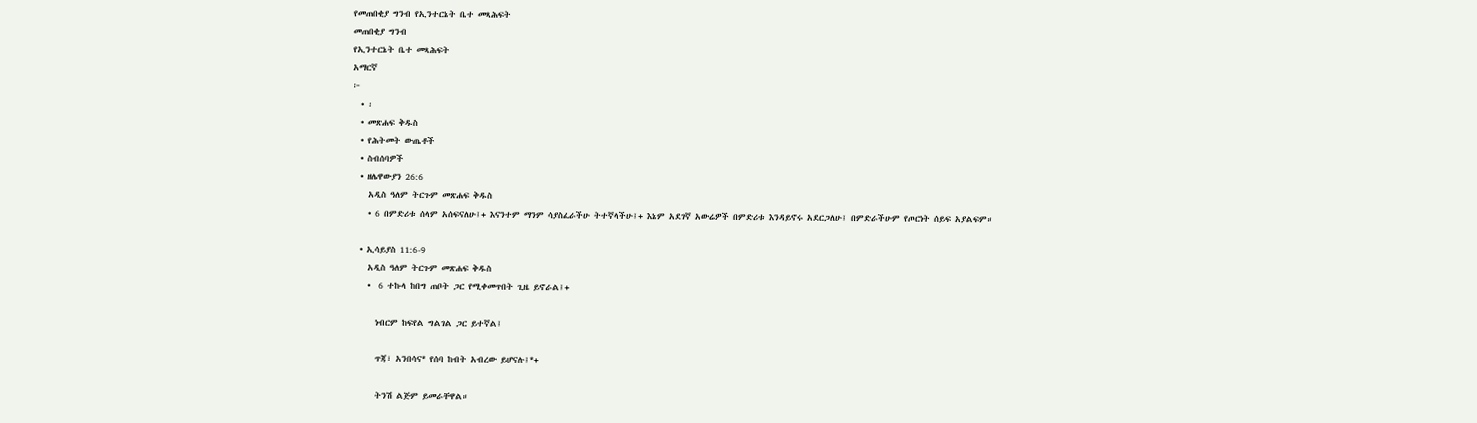የመጠበቂያ ግንብ የኢንተርኔት ቤተ መጻሕፍት
መጠበቂያ ግንብ
የኢንተርኔት ቤተ መጻሕፍት
አማርኛ
፦
  • ፡
  • መጽሐፍ ቅዱስ
  • የሕትመት ውጤቶች
  • ስብሰባዎች
  • ዘሌዋውያን 26:6
    አዲስ ዓለም ትርጉም መጽሐፍ ቅዱስ
    • 6 በምድሪቱ ሰላም አሰፍናለሁ፤+ እናንተም ማንም ሳያስፈራችሁ ትተኛላችሁ፤+ እኔም አደገኛ አውሬዎች በምድሪቱ እንዳይኖሩ አደርጋለሁ፤ በምድራችሁም የጦርነት ሰይፍ አያልፍም።

  • ኢሳይያስ 11:6-9
    አዲስ ዓለም ትርጉም መጽሐፍ ቅዱስ
    •  6 ተኩላ ከበግ ጠቦት ጋር የሚቀመጥበት ጊዜ ይኖራል፤+

      ነብርም ከፍየል ግልገል ጋር ይተኛል፤

      ጥጃ፣ አንበሳና* የሰባ ከብት አብረው ይሆናሉ፤*+

      ትንሽ ልጅም ይመራቸዋል።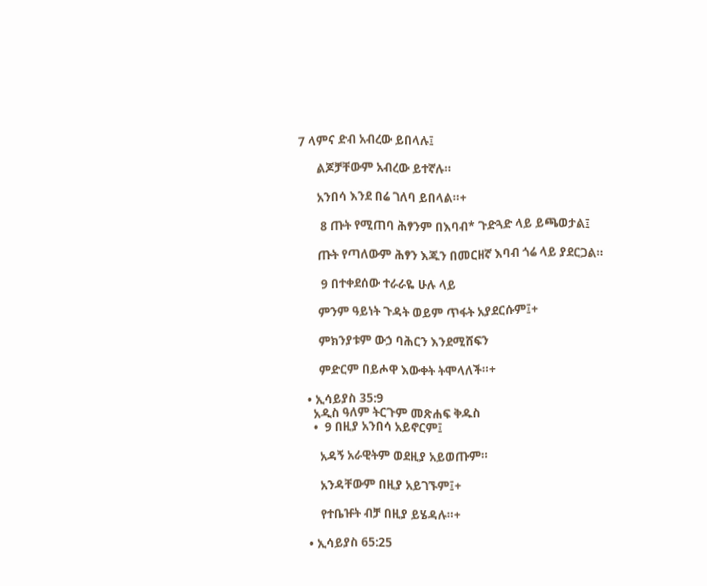7 ላምና ድብ አብረው ይበላሉ፤

      ልጆቻቸውም አብረው ይተኛሉ።

      አንበሳ እንደ በሬ ገለባ ይበላል።+

       8 ጡት የሚጠባ ሕፃንም በእባብ* ጉድጓድ ላይ ይጫወታል፤

      ጡት የጣለውም ሕፃን እጁን በመርዘኛ እባብ ጎሬ ላይ ያደርጋል።

       9 በተቀደሰው ተራራዬ ሁሉ ላይ

      ምንም ዓይነት ጉዳት ወይም ጥፋት አያደርሱም፤+

      ምክንያቱም ውኃ ባሕርን እንደሚሸፍን

      ምድርም በይሖዋ እውቀት ትሞላለች።+

  • ኢሳይያስ 35:9
    አዲስ ዓለም ትርጉም መጽሐፍ ቅዱስ
    •  9 በዚያ አንበሳ አይኖርም፤

      አዳኝ አራዊትም ወደዚያ አይወጡም።

      አንዳቸውም በዚያ አይገኙም፤+

      የተቤዡት ብቻ በዚያ ይሄዳሉ።+

  • ኢሳይያስ 65:25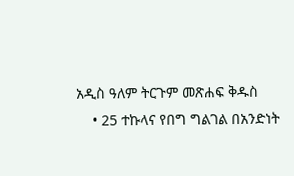አዲስ ዓለም ትርጉም መጽሐፍ ቅዱስ
    • 25 ተኩላና የበግ ግልገል በአንድነት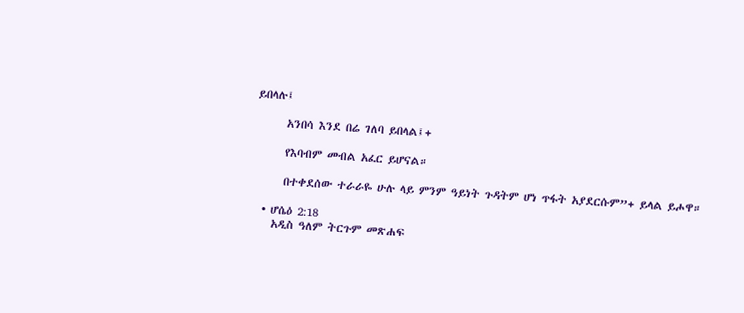ይበላሉ፤

      አንበሳ እንደ በሬ ገለባ ይበላል፤+

      የእባብም መብል አፈር ይሆናል።

      በተቀደሰው ተራራዬ ሁሉ ላይ ምንም ዓይነት ጉዳትም ሆነ ጥፋት አያደርሱም”+ ይላል ይሖዋ።

  • ሆሴዕ 2:18
    አዲስ ዓለም ትርጉም መጽሐፍ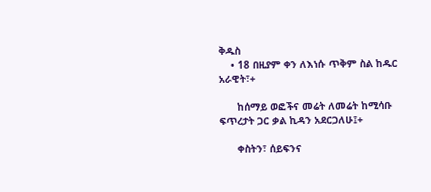ቅዱስ
    • 18 በዚያም ቀን ለእነሱ ጥቅም ስል ከዱር አራዊት፣+

      ከሰማይ ወፎችና መሬት ለመሬት ከሚሳቡ ፍጥረታት ጋር ቃል ኪዳን አደርጋለሁ፤+

      ቀስትን፣ ሰይፍንና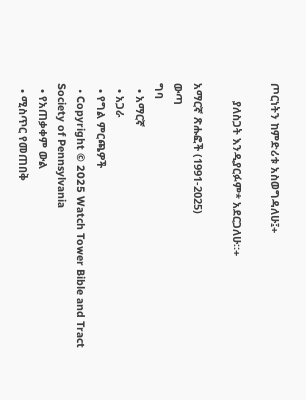ጦርነትን ከምድሪቱ አስወግዳለሁ፤+

      ያለስጋት እንዲያርፉም* አደርጋለሁ።+

አማርኛ ጽሑፎች (1991-2025)
ውጣ
ግባ
  • አማርኛ
  • አጋራ
  • የግል ምርጫዎች
  • Copyright © 2025 Watch Tower Bible and Tract Society of Pennsylvania
  • የአጠቃቀም ውል
  • ሚስጥር የመጠበቅ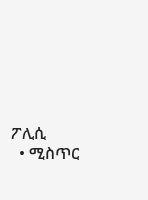ፖሊሲ
  • ሚስጥር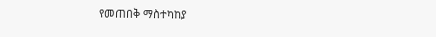የመጠበቅ ማስተካከያ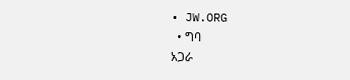• JW.ORG
  • ግባ
አጋራ